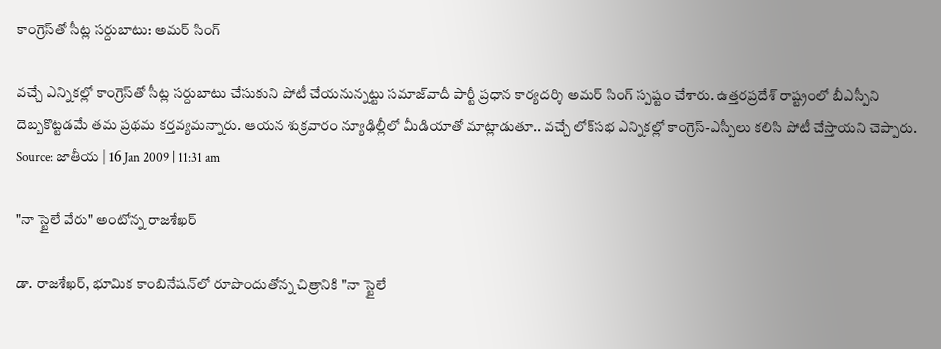కాంగ్రెస్‌తో సీట్ల సర్దుబాటు: అమర్ సింగ్

వచ్చే ఎన్నికల్లో కాంగ్రెస్‌తో సీట్ల సర్దుబాటు చేసుకుని పోటీ చేయనున్నట్టు సమాజ్‌వాదీ పార్టీ ప్రధాన కార్యదర్శి అమర్ సింగ్ స్పష్టం చేశారు. ఉత్తరప్రదేశ్ రాష్ట్రంలో బీఎస్పీని దెబ్బకొట్టడమే తమ ప్రథమ కర్తవ్యమన్నారు. ఆయన శుక్రవారం న్యూఢిల్లీలో మీడియాతో మాట్లాడుతూ.. వచ్చే లోక్‌సభ ఎన్నికల్లో కాంగ్రెస్-ఎస్పీలు కలిసి పోటీ చేస్తాయని చెప్పారు.
Source: జాతీయ | 16 Jan 2009 | 11:31 am

"నా స్టైలే వేరు" అంటోన్న రాజశేఖర్

డా. రాజశేఖర్, భూమిక కాంబినేషన్‌లో రూపొందుతోన్న చిత్రానికి "నా స్టైలే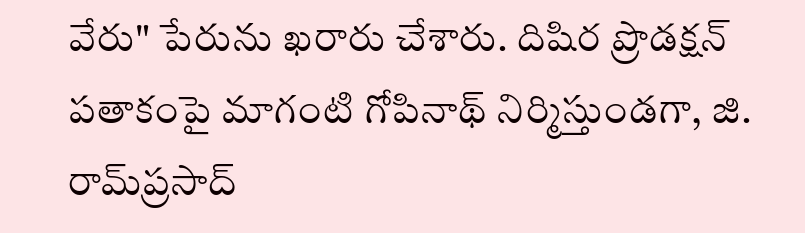వేరు" పేరును ఖరారు చేశారు. దిషిర ప్రొడక్షన్ పతాకంపై మాగంటి గోపినాథ్ నిర్మిస్తుండగా, జి. రామ్‌ప్రసాద్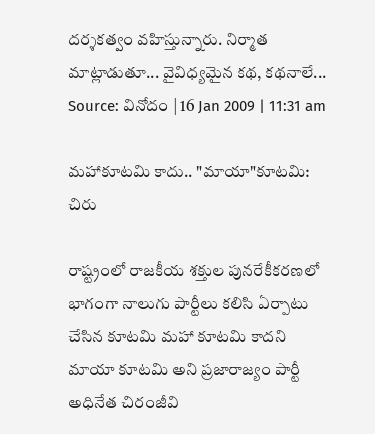దర్శకత్వం వహిస్తున్నారు. నిర్మాత మాట్లాడుతూ... వైవిధ్యమైన కథ, కథనాలే...
Source: వినోదం | 16 Jan 2009 | 11:31 am

మహాకూటమి కాదు.. "మాయా"కూటమి: చిరు

రాష్ట్రంలో రాజకీయ శక్తుల పునరేకీకరణలో భాగంగా నాలుగు పార్టీలు కలిసి ఏర్పాటు చేసిన కూటమి మహా కూటమి కాదని మాయా కూటమి అని ప్రజారాజ్యం పార్టీ అధినేత చిరంజీవి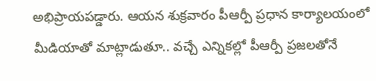అభిప్రాయపడ్డారు. ఆయన శుక్రవారం పీఆర్పీ ప్రధాన కార్యాలయంలో మీడియాతో మాట్లాడుతూ.. వచ్చే ఎన్నికల్లో పీఆర్పీ ప్రజలతోనే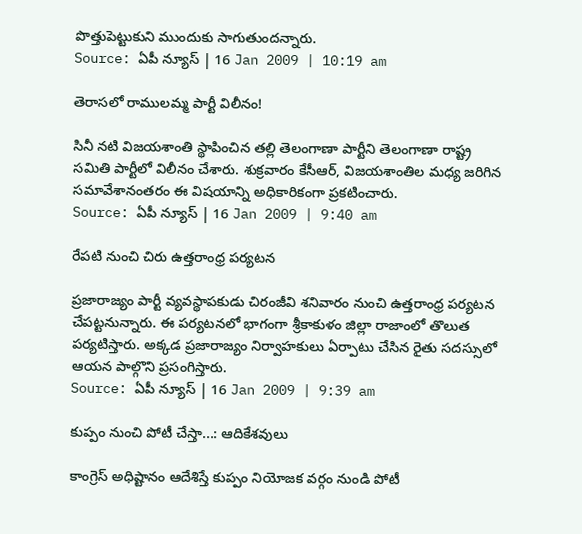పొత్తుపెట్టుకుని ముందుకు సాగుతుందన్నారు.
Source: ఏపీ న్యూస్ | 16 Jan 2009 | 10:19 am

తెరాసలో రాములమ్మ పార్టీ విలీనం!

సినీ నటి విజయశాంతి స్థాపించిన తల్లి తెలంగాణా పార్టీని తెలంగాణా రాష్ట్ర సమితి పార్టీలో విలీనం చేశారు. శుక్రవారం కేసీఆర్, విజయశాంతిల మధ్య జరిగిన సమావేశానంతరం ఈ విషయాన్ని అధికారికంగా ప్రకటించారు.
Source: ఏపీ న్యూస్ | 16 Jan 2009 | 9:40 am

రేపటి నుంచి చిరు ఉత్తరాంధ్ర పర్యటన

ప్రజారాజ్యం పార్టీ వ్యవస్థాపకుడు చిరంజీవి శనివారం నుంచి ఉత్తరాంధ్ర పర్యటన చేపట్టనున్నారు. ఈ పర్యటనలో భాగంగా శ్రీకాకుళం జిల్లా రాజాంలో తొలుత పర్యటిస్తారు. అక్కడ ప్రజారాజ్యం నిర్వాహకులు ఏర్పాటు చేసిన రైతు సదస్సులో ఆయన పాల్గొని ప్రసంగిస్తారు.
Source: ఏపీ న్యూస్ | 16 Jan 2009 | 9:39 am

కుప్పం నుంచి పోటీ చేస్తా...: ఆదికేశవులు

కాంగ్రెస్ అధిష్టానం ఆదేశిస్తే కుప్పం నియోజక వర్గం నుండి పోటీ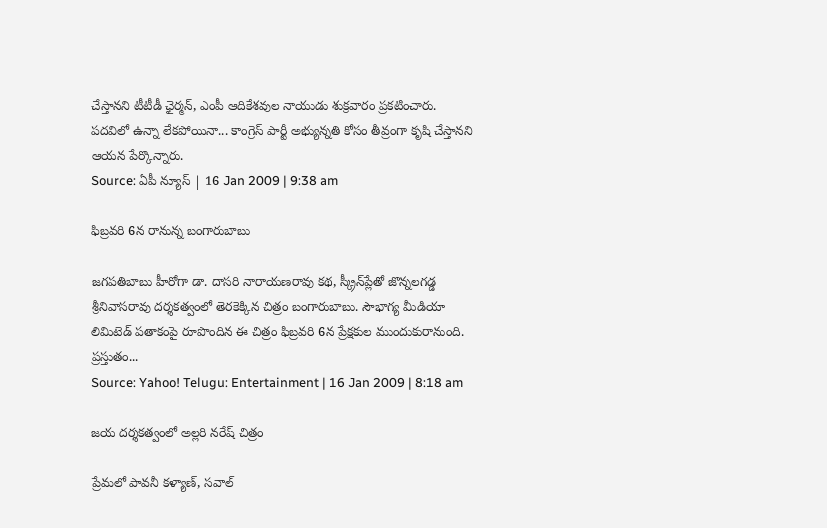చేస్తానని టీటీడీ ఛైర్మన్, ఎంపీ ఆదికేశవుల నాయుడు శుక్రవారం ప్రకటించారు. పదవిలో ఉన్నా లేకపోయినా... కాంగ్రెస్ పార్టీ అభ్యున్నతి కోసం తీవ్రంగా కృషి చేస్తానని ఆయన పేర్కొన్నారు.
Source: ఏపీ న్యూస్ | 16 Jan 2009 | 9:38 am

ఫిబ్రవరి 6న రానున్న బంగారుబాబు

జగపతిబాబు హీరోగా డా. దాసరి నారాయణరావు కథ, స్క్రీన్‌ప్లేతో జొన్నలగడ్డ శ్రీనివాసరావు దర్శకత్వంలో తెరకెక్కిన చిత్రం బంగారుబాబు. సౌభాగ్య మీడియా లిమిటెడ్ పతాకంపై రూపొందిన ఈ చిత్రం ఫిబ్రవరి 6న ప్రేక్షకుల ముందుకురానుంది. ప్రస్తుతం...
Source: Yahoo! Telugu: Entertainment | 16 Jan 2009 | 8:18 am

జయ దర్శకత్వంలో అల్లరి నరేష్ చిత్రం

ప్రేమలో పావనీ కళ్యాణ్, సవాల్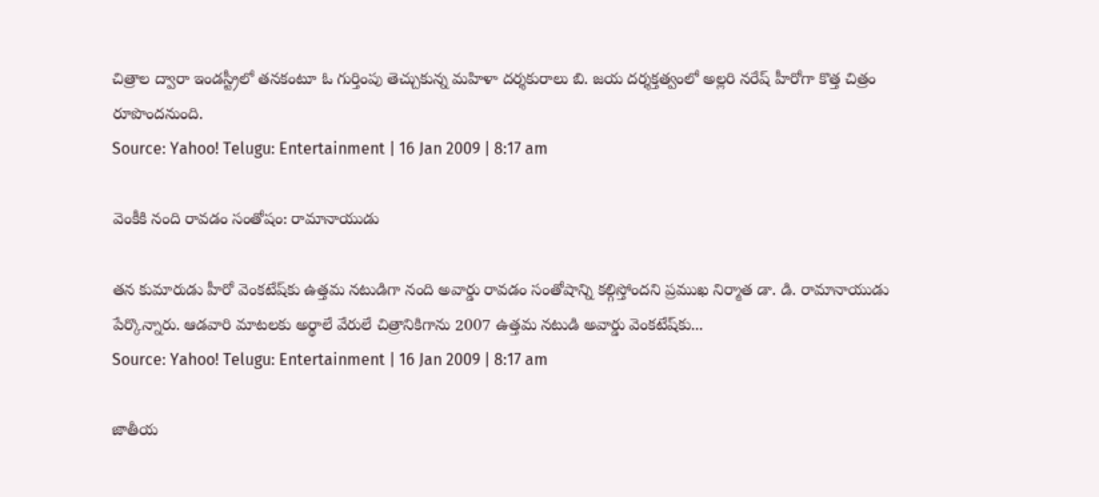చిత్రాల ద్వారా ఇండస్ట్రీలో తనకంటూ ఓ గుర్తింపు తెచ్చుకున్న మహిళా దర్శకురాలు బి. జయ దర్శక్తత్వంలో అల్లరి నరేష్ హీరోగా కొత్త చిత్రం రూపొందనుంది.
Source: Yahoo! Telugu: Entertainment | 16 Jan 2009 | 8:17 am

వెంకీకి నంది రావడం సంతోషం: రామానాయుడు

తన కుమారుడు హీరో వెంకటేష్‌కు ఉత్తమ నటుడిగా నంది అవార్డు రావడం సంతోషాన్ని కల్గిస్తోందని ప్రముఖ నిర్మాత డా. డి. రామానాయుడు పేర్కొన్నారు. ఆడవారి మాటలకు అర్థాలే వేరులే చిత్రానికిగాను 2007 ఉత్తమ నటుడి అవార్డు వెంకటేష్‌కు...
Source: Yahoo! Telugu: Entertainment | 16 Jan 2009 | 8:17 am

జాతీయ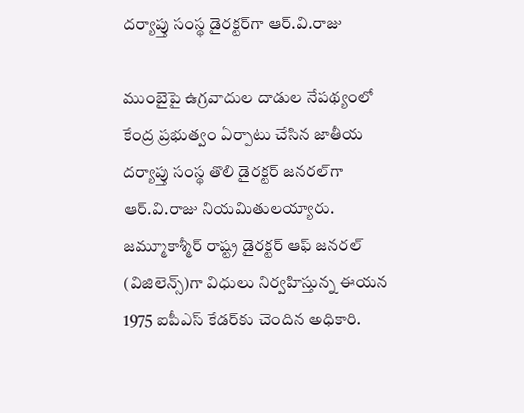దర్యాప్తు సంస్థ డైరక్టర్‌గా ఆర్.వి.రాజు

ముంబైపై ఉగ్రవాదుల దాడుల నేపథ్యంలో కేంద్ర ప్రభుత్వం ఏర్పాటు చేసిన జాతీయ దర్యాప్తు సంస్థ తొలి డైరక్టర్‌ జనరల్‌గా ఆర్.వి.రాజు నియమితులయ్యారు. జమ్మూకాశ్మీర్ రాష్ట్ర డైరక్టర్ ఆఫ్ జనరల్ (విజిలెన్స్)గా విధులు నిర్వహిస్తున్న ఈయన 1975 ఐపీఎస్ కేడర్‌కు చెందిన అధికారి.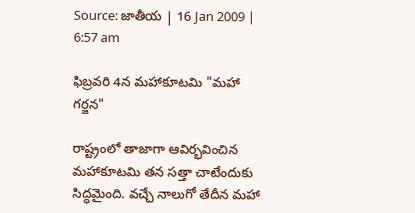Source: జాతీయ | 16 Jan 2009 | 6:57 am

ఫిబ్రవరి 4న మహాకూటమి "మహా గర్జన"

రాష్ట్రంలో తాజాగా ఆవిర్భవించిన మహాకూటమి తన సత్తా చాటేందుకు సిద్ధమైంది. వచ్చే నాలుగో తేదీన మహా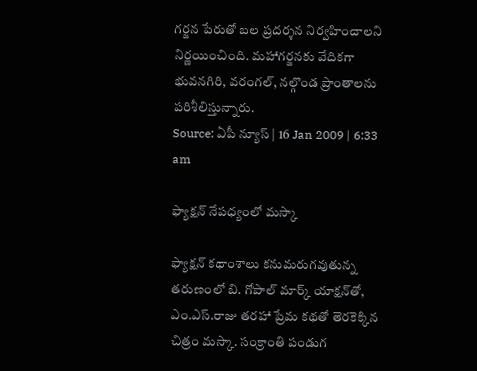గర్జన పేరుతో బల ప్రదర్శన నిర్వహించాలని నిర్ణయించింది. మహాగర్జనకు వేదికగా భువనగిరి, వరంగల్, నల్గొండ ప్రాంతాలను పరిశీలిస్తున్నారు.
Source: ఏపీ న్యూస్ | 16 Jan 2009 | 6:33 am

ఫ్యాక్షన్ నేపధ్యంలో మస్కా

ఫ్యాక్షన్ కథాంశాలు కనుమరుగవుతున్న తరుణంలో బి. గోపాల్ మార్క్ యాక్షన్‌తో, ఎం.ఎస్.రాజు తరహా ప్రేమ కథతో తెరకెక్కిన చిత్రం మస్కా. సంక్రాంతి పండుగ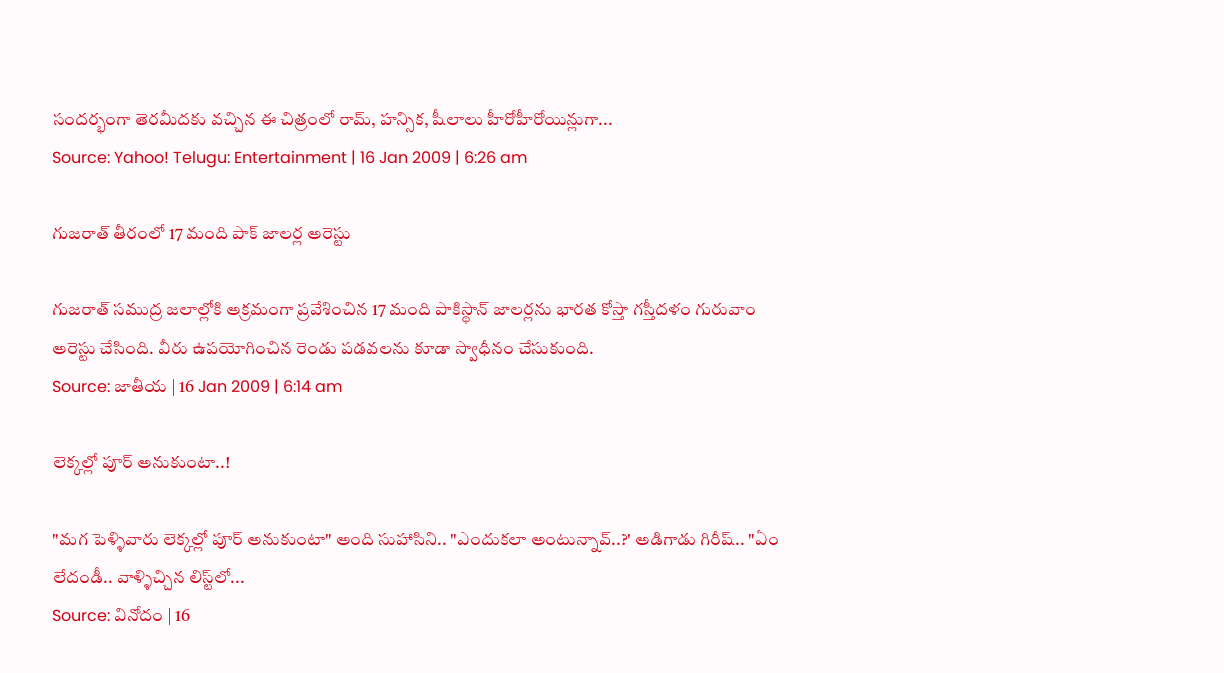సందర్భంగా తెరమీదకు వచ్చిన ఈ చిత్రంలో రామ్, హన్సిక, షీలాలు హీరోహీరోయిన్లుగా...
Source: Yahoo! Telugu: Entertainment | 16 Jan 2009 | 6:26 am

గుజరాత్ తీరంలో 17 మంది పాక్ జాలర్ల అరెస్టు

గుజరాత్ సముద్ర జలాల్లోకి అక్రమంగా ప్రవేశించిన 17 మంది పాకిస్థాన్ జాలర్లను భారత కోస్తా గస్తీదళం గురువాం అరెస్టు చేసింది. వీరు ఉపయోగించిన రెండు పడవలను కూడా స్వాధీనం చేసుకుంది.
Source: జాతీయ | 16 Jan 2009 | 6:14 am

లెక్కల్లో పూర్ అనుకుంటా..!

"మగ పెళ్ళివారు లెక్కల్లో పూర్ అనుకుంటా" అంది సుహాసిని.. "ఎందుకలా అంటున్నావ్..?' అడిగాడు గిరీష్.. "ఏం లేదండీ.. వాళ్ళిచ్చిన లిస్ట్‌లో...
Source: వినోదం | 16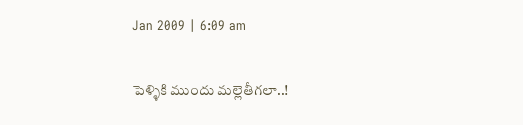Jan 2009 | 6:09 am

పెళ్ళికి ముందు మల్లెతీగలా..!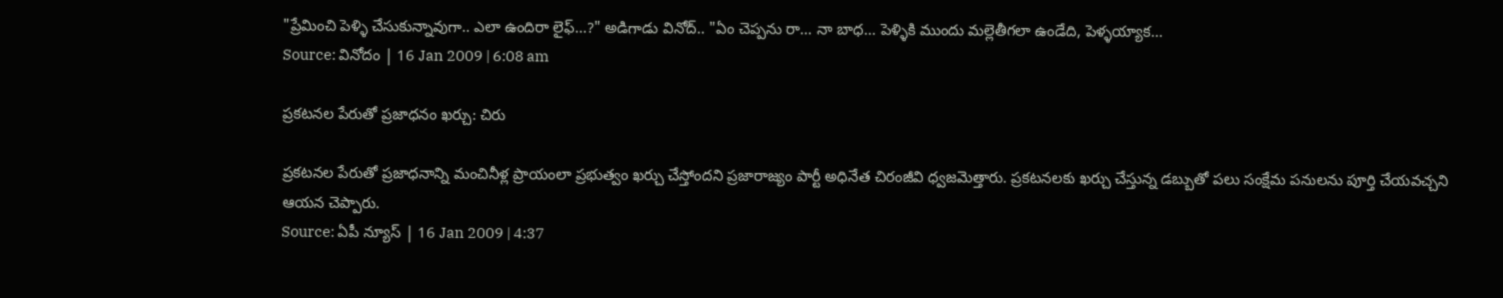"ప్రేమించి పెళ్ళి చేసుకున్నావుగా.. ఎలా ఉందిరా లైఫ్...?" అడిగాడు వినోద్.. "ఏం చెప్పను రా... నా బాధ... పెళ్ళికి ముందు మల్లెతీగలా ఉండేది, పెళ్ళయ్యాక...
Source: వినోదం | 16 Jan 2009 | 6:08 am

ప్రకటనల పేరుతో ప్రజాధనం ఖర్చు: చిరు

ప్రకటనల పేరుతో ప్రజాధనాన్ని మంచినీళ్ల ప్రాయంలా ప్రభుత్వం ఖర్చు చేస్తోందని ప్రజారాజ్యం పార్టీ అధినేత చిరంజీవి ధ్వజమెత్తారు. ప్రకటనలకు ఖర్చు చేస్తున్న డబ్బుతో పలు సంక్షేమ పనులను పూర్తి చేయవచ్చని ఆయన చెప్పారు.
Source: ఏపీ న్యూస్ | 16 Jan 2009 | 4:37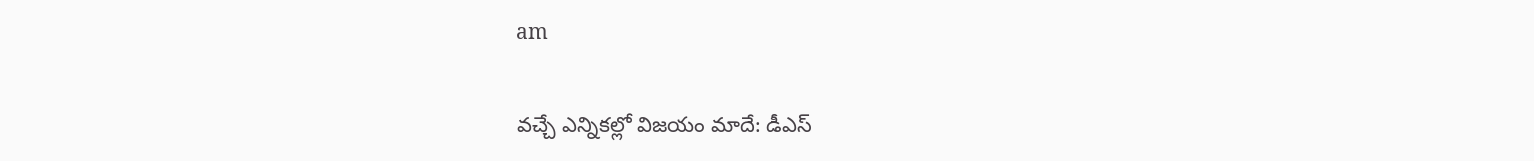am

వచ్చే ఎన్నికల్లో విజయం మాదే: డీఎస్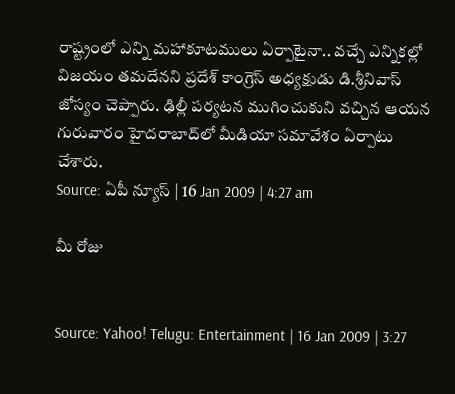రాష్ట్రంలో ఎన్ని మహాకూటములు ఏర్పాటైనా.. వచ్చే ఎన్నికల్లో విజయం తమదేనని ప్రదేశ్ కాంగ్రెస్ అధ్యక్షుడు డి.శ్రీనివాస్ జోస్యం చెప్పారు. ఢిల్లీ పర్యటన ముగించుకుని వచ్చిన ఆయన గురువారం హైదరాబాద్‌లో మీడియా సమావేశం ఏర్పాటు చేశారు.
Source: ఏపీ న్యూస్ | 16 Jan 2009 | 4:27 am

మీ రోజు


Source: Yahoo! Telugu: Entertainment | 16 Jan 2009 | 3:27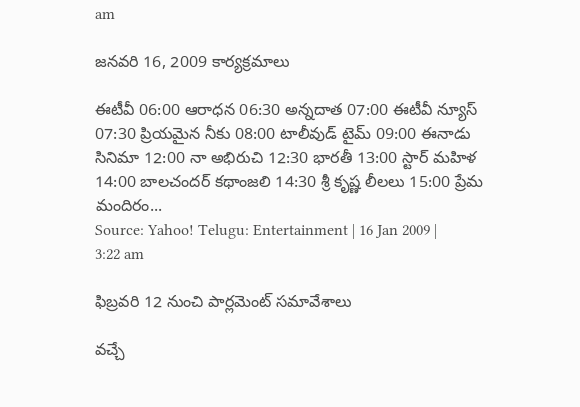am

జనవరి 16, 2009 కార్యక్రమాలు

ఈటీవీ 06:00 ఆరాధన 06:30 అన్నదాత 07:00 ఈటీవీ న్యూస్ 07:30 ప్రియమైన నీకు 08:00 టాలీవుడ్ టైమ్ 09:00 ఈనాడు సినిమా 12:00 నా అభిరుచి 12:30 భారతీ 13:00 స్టార్ మహిళ 14:00 బాలచందర్ కథాంజలి 14:30 శ్రీ కృష్ణ లీలలు 15:00 ప్రేమ మందిరం...
Source: Yahoo! Telugu: Entertainment | 16 Jan 2009 | 3:22 am

ఫిబ్రవరి 12 నుంచి పార్లమెంట్ సమావేశాలు

వచ్చే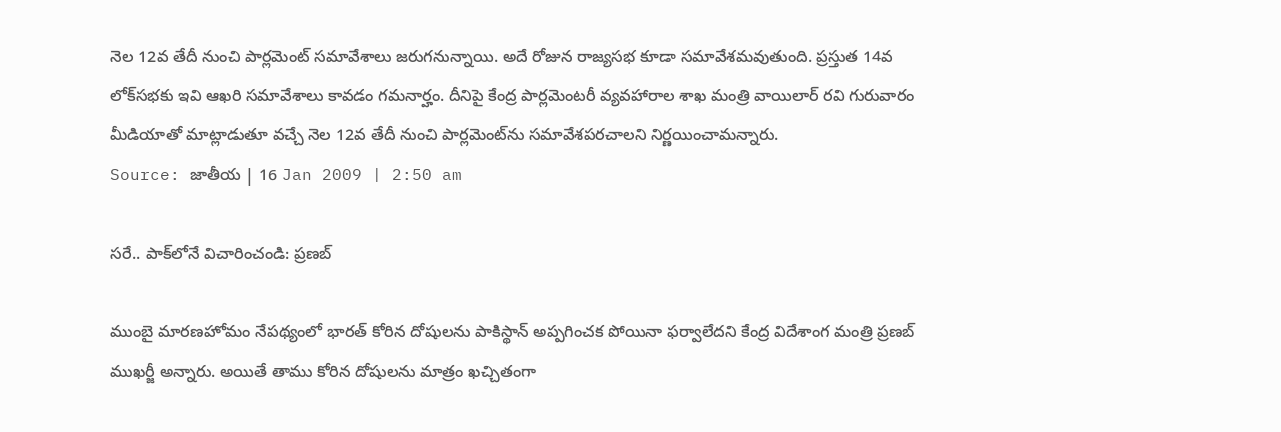నెల 12వ తేదీ నుంచి పార్లమెంట్ సమావేశాలు జరుగనున్నాయి. అదే రోజున రాజ్యసభ కూడా సమావేశమవుతుంది. ప్రస్తుత 14వ లోక్‌సభకు ఇవి ఆఖరి సమావేశాలు కావడం గమనార్హం. దీనిపై కేంద్ర పార్లమెంటరీ వ్యవహారాల శాఖ మంత్రి వాయిలార్ రవి గురువారం మీడియాతో మాట్లాడుతూ వచ్చే నెల 12వ తేదీ నుంచి పార్లమెంట్‌ను సమావేశపరచాలని నిర్ణయించామన్నారు.
Source: జాతీయ | 16 Jan 2009 | 2:50 am

సరే.. పాక్‌లోనే విచారించండి: ప్రణబ్

ముంబై మారణహోమం నేపథ్యంలో భారత్ కోరిన దోషులను పాకిస్థాన్ అప్పగించక పోయినా ఫర్వాలేదని కేంద్ర విదేశాంగ మంత్రి ప్రణబ్ ముఖర్జీ అన్నారు. అయితే తాము కోరిన దోషులను మాత్రం ఖచ్చితంగా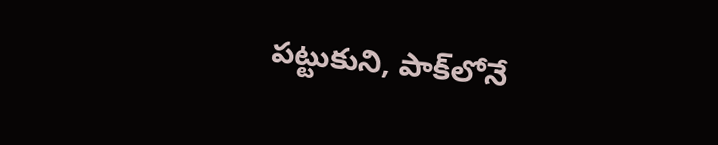పట్టుకుని, పాక్‌లోనే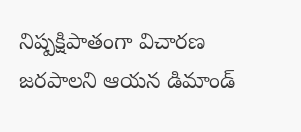నిష్పక్షిపాతంగా విచారణ జరపాలని ఆయన డిమాండ్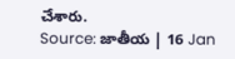చేశారు.
Source: జాతీయ | 16 Jan